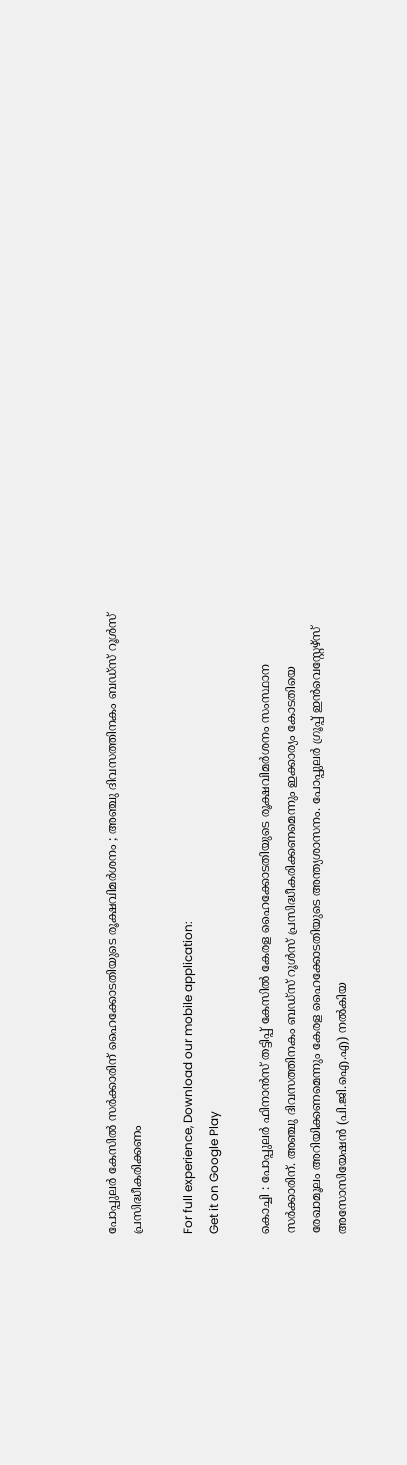പോപ്പുലര്‍ കേസില്‍ സര്‍ക്കാരിന് ഹൈക്കോടതിയുടെ രൂക്ഷവിമര്‍ശനം ; അഞ്ചു ദിവസത്തിനകം ബഡ്സ് റൂള്‍സ് പ്രസിദ്ധീകരിക്കണം

For full experience, Download our mobile application:
Get it on Google Play

കൊച്ചി : പോപ്പുലര്‍ ഫിനാന്‍സ് തട്ടിപ്പ് കേസില്‍ കേരള ഹൈക്കോടതിയുടെ രൂക്ഷവിമര്‍ശനം സംസ്ഥാന സര്‍ക്കാരിന്. അഞ്ചു ദിവസത്തിനകം ബഡ്സ് റൂള്‍സ് പ്രസിദ്ധീകരിക്കണമെന്നും ഇക്കാര്യം കോടതിയെ രേഖാമൂലം അറിയിക്കണമെന്നും കേരള ഹൈക്കോടതിയുടെ അന്ത്യശാസനം. പോപ്പുലര്‍ ഗ്രൂപ്പ് ഇന്‍വെസ്റ്റേഴ്സ് അസോസിയേഷന്‍ (പി.ജി.ഐ.എ) നല്‍കിയ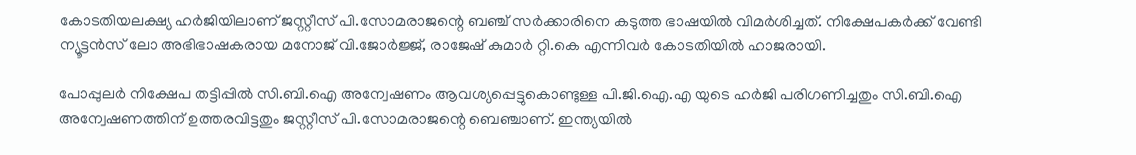കോടതിയലക്ഷ്യ ഹര്‍ജിയിലാണ് ജസ്റ്റീസ് പി.സോമരാജന്റെ ബഞ്ച് സര്‍ക്കാരിനെ കടുത്ത ഭാഷയില്‍ വിമര്‍ശിച്ചത്. നിക്ഷേപകര്‍ക്ക് വേണ്ടി ന്യൂട്ടന്‍സ് ലോ അഭിഭാഷകരായ മനോജ്‌ വി.ജോര്‍ജ്ജ്, രാജേഷ് കുമാര്‍ റ്റി.കെ എന്നിവര്‍ കോടതിയില്‍ ഹാജരായി.

പോപ്പുലര്‍ നിക്ഷേപ തട്ടിപ്പില്‍ സി.ബി.ഐ അന്വേഷണം ആവശ്യപ്പെട്ടുകൊണ്ടുള്ള പി.ജി.ഐ.എ യുടെ ഹര്‍ജി പരിഗണിച്ചതും സി.ബി.ഐ അന്വേഷണത്തിന് ഉത്തരവിട്ടതും ജസ്റ്റീസ് പി.സോമരാജന്റെ ബെഞ്ചാണ്. ഇന്ത്യയില്‍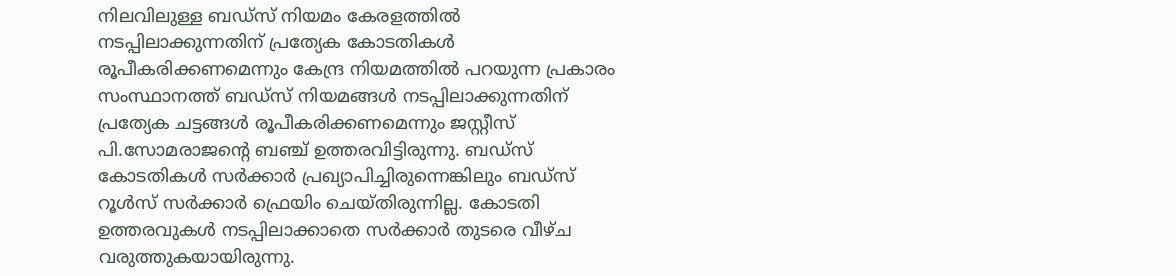നിലവിലുള്ള ബഡ്സ് നിയമം കേരളത്തില്‍ നടപ്പിലാക്കുന്നതിന് പ്രത്യേക കോടതികള്‍ രൂപീകരിക്കണമെന്നും കേന്ദ്ര നിയമത്തില്‍ പറയുന്ന പ്രകാരം സംസ്ഥാനത്ത് ബഡ്സ് നിയമങ്ങള്‍ നടപ്പിലാക്കുന്നതിന്‌ പ്രത്യേക ചട്ടങ്ങള്‍ രൂപീകരിക്കണമെന്നും ജസ്റ്റീസ് പി.സോമരാജന്റെ ബഞ്ച് ഉത്തരവിട്ടിരുന്നു. ബഡ്സ് കോടതികള്‍ സര്‍ക്കാര്‍ പ്രഖ്യാപിച്ചിരുന്നെങ്കിലും ബഡ്സ് റൂള്‍സ് സര്‍ക്കാര്‍ ഫ്രെയിം ചെയ്തിരുന്നില്ല. കോടതി ഉത്തരവുകള്‍ നടപ്പിലാക്കാതെ സര്‍ക്കാര്‍ തുടരെ വീഴ്ച വരുത്തുകയായിരുന്നു.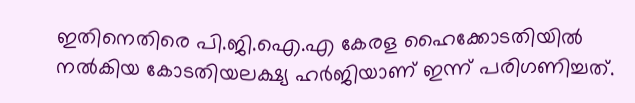ഇതിനെതിരെ പി.ജി.ഐ.എ കേരള ഹൈക്കോടതിയില്‍ നല്‍കിയ കോടതിയലക്ഷ്യ ഹര്‍ജിയാണ് ഇന്ന് പരിഗണിച്ചത്.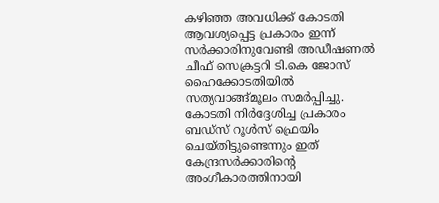കഴിഞ്ഞ അവധിക്ക് കോടതി ആവശ്യപ്പെട്ട പ്രകാരം ഇന്ന് സര്‍ക്കാരിനുവേണ്ടി അഡീഷണല്‍ ചീഫ് സെക്രട്ടറി ടി.കെ ജോസ് ഹൈക്കോടതിയില്‍ സത്യവാങ്ങ്മൂലം സമര്‍പ്പിച്ചു. കോടതി നിര്‍ദ്ദേശിച്ച പ്രകാരം ബഡ്സ് റൂള്‍സ് ഫ്രെയിം ചെയ്തിട്ടുണ്ടെന്നും ഇത് കേന്ദ്രസര്‍ക്കാരിന്റെ അംഗീകാരത്തിനായി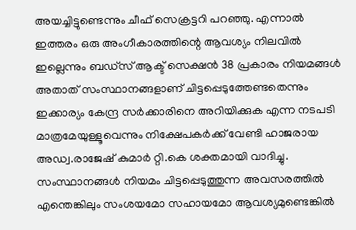അയച്ചിട്ടുണ്ടെന്നും ചീഫ് സെക്രട്ടറി പറഞ്ഞു. എന്നാല്‍ ഇത്തരം ഒരു അംഗീകാരത്തിന്റെ ആവശ്യം നിലവില്‍ ഇല്ലെന്നും ബഡ്സ് ആക്ട് സെക്ഷന്‍ 38 പ്രകാരം നിയമങ്ങള്‍ അതാത് സംസ്ഥാനങ്ങളാണ് ചിട്ടപ്പെടുത്തേണ്ടതെന്നും ഇക്കാര്യം കേന്ദ്ര സര്‍ക്കാരിനെ അറിയിക്കുക എന്ന നടപടി മാത്രമേയുള്ളൂവെന്നും നിക്ഷേപകര്‍ക്ക് വേണ്ടി ഹാജരായ അഡ്വ.രാജേഷ് കുമാര്‍ റ്റി.കെ ശക്തമായി വാദിച്ചു. സംസ്ഥാനങ്ങള്‍ നിയമം ചിട്ടപ്പെടുത്തുന്ന അവസരത്തില്‍ എന്തെങ്കിലും സംശയമോ സഹായമോ ആവശ്യമുണ്ടെങ്കില്‍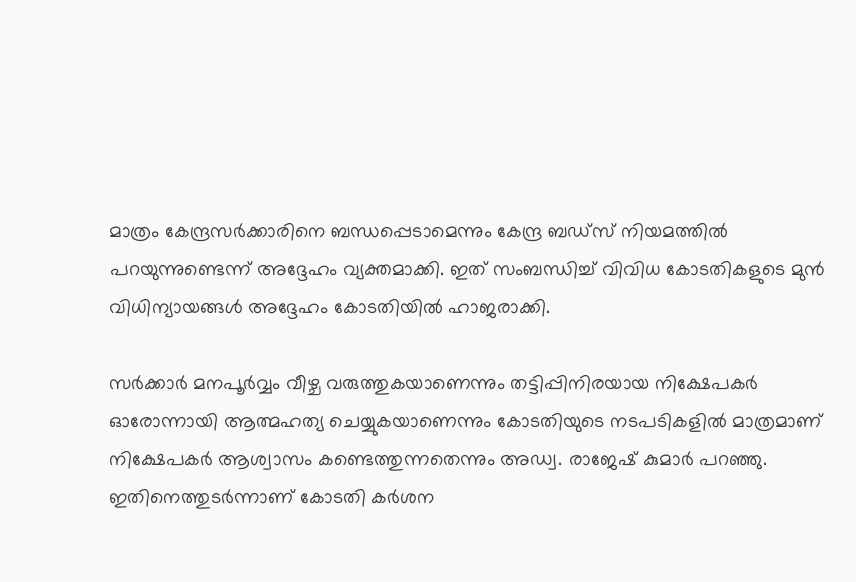മാത്രം കേന്ദ്രസര്‍ക്കാരിനെ ബന്ധപ്പെടാമെന്നും കേന്ദ്ര ബഡ്സ് നിയമത്തില്‍ പറയുന്നുണ്ടെന്ന് അദ്ദേഹം വ്യക്തമാക്കി. ഇത് സംബന്ധിച്ച് വിവിധ കോടതികളുടെ മുന്‍ വിധിന്യായങ്ങള്‍ അദ്ദേഹം കോടതിയില്‍ ഹാജരാക്കി.

സര്‍ക്കാര്‍ മനപൂര്‍വ്വം വീഴ്ച വരുത്തുകയാണെന്നും തട്ടിപ്പിനിരയായ നിക്ഷേപകര്‍ ഓരോന്നായി ആത്മഹത്യ ചെയ്യുകയാണെന്നും കോടതിയുടെ നടപടികളില്‍ മാത്രമാണ് നിക്ഷേപകര്‍ ആശ്വാസം കണ്ടെത്തുന്നതെന്നും അഡ്വ. രാജേഷ് കുമാര്‍ പറഞ്ഞു. ഇതിനെത്തുടര്‍ന്നാണ് കോടതി കര്‍ശന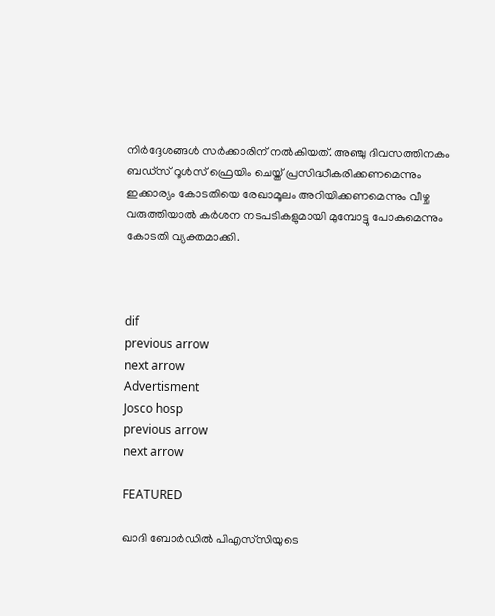നിര്‍ദ്ദേശങ്ങള്‍ സര്‍ക്കാരിന് നല്‍കിയത്. അഞ്ചു ദിവസത്തിനകം ബഡ്സ് റൂള്‍സ് ഫ്രെയിം ചെയ്ത് പ്രസിദ്ധീകരിക്കണമെന്നും ഇക്കാര്യം കോടതിയെ രേഖാമൂലം അറിയിക്കണമെന്നും വീഴ്ച വരുത്തിയാല്‍ കര്‍ശന നടപടികളുമായി മുമ്പോട്ടു പോകുമെന്നും കോടതി വ്യക്തമാക്കി.



dif
previous arrow
next arrow
Advertisment
Josco hosp
previous arrow
next arrow

FEATURED

ഖാദി ബോർഡിൽ പിഎസ്‌സിയുടെ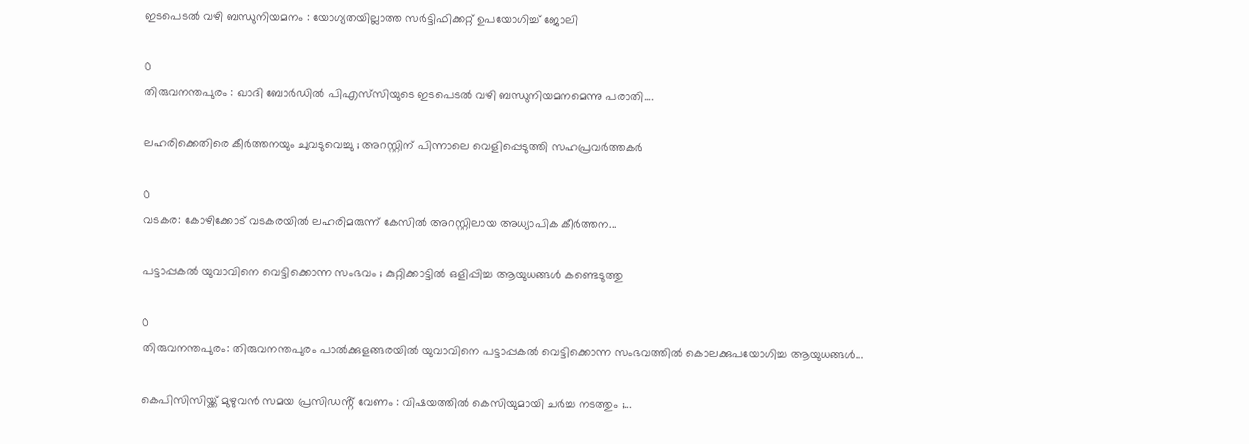ഇടപെടൽ വഴി ബന്ധുനിയമനം : യോഗ്യതയില്ലാത്ത സർട്ടിഫിക്കറ്റ് ഉപയോഗിച്ച് ജോലി

0
തിരുവനന്തപുരം : ഖാദി ബോർഡിൽ പിഎസ്‌സിയുടെ ഇടപെടൽ വഴി ബന്ധുനിയമനമെന്നു പരാതി....

ലഹരിക്കെതിരെ കീർത്തനയും ചുവടുവെച്ചു ; അറസ്റ്റിന് പിന്നാലെ വെളിപ്പെടുത്തി സഹപ്രവർത്തകർ

0
വടകര: കോഴിക്കോട് വടകരയില്‍ ലഹരിമരുന്ന് കേസില്‍ അറസ്റ്റിലായ അധ്യാപിക കീർത്തന...

പട്ടാപ്പകൽ യുവാവിനെ വെട്ടിക്കൊന്ന സംഭവം ; കുറ്റിക്കാട്ടിൽ ഒളിപ്പിച്ച ആയുധങ്ങൾ കണ്ടെടുത്തു

0
തിരുവനന്തപുരം: തിരുവനന്തപുരം പാൽക്കുളങ്ങരയിൽ യുവാവിനെ പട്ടാപ്പകൽ വെട്ടിക്കൊന്ന സംഭവത്തില്‍ കൊലക്കുപയോഗിച്ച ആയുധങ്ങൾ...

കെപിസിസിയ്ക്ക് മുഴുവൻ സമയ പ്രസിഡൻ്റ് വേണം : വിഷയത്തിൽ കെസിയുമായി ചർച്ച നടത്തും ;...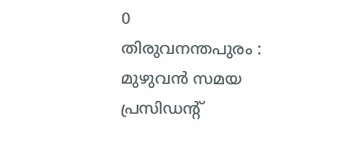0
തിരുവനന്തപുരം : മുഴുവൻ സമയ പ്രസിഡൻ്റ്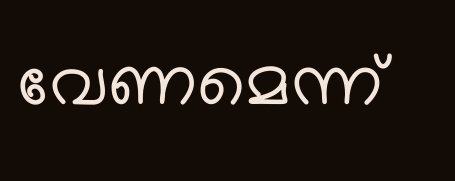വേണമെന്ന്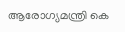ആരോഗ്യമന്ത്രി കെ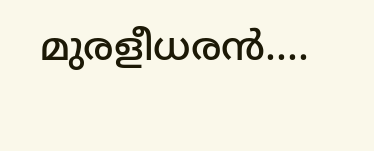മുരളീധരൻ....